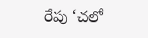రేపు ‘చలో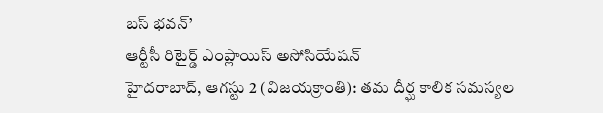బస్ భవన్’
ఆర్టీసీ రిటైర్డ్ ఎంప్లాయిస్ అసోసియేషన్
హైదరాబాద్, ఆగస్టు 2 (విజయక్రాంతి): తమ దీర్ఘ కాలిక సమస్యల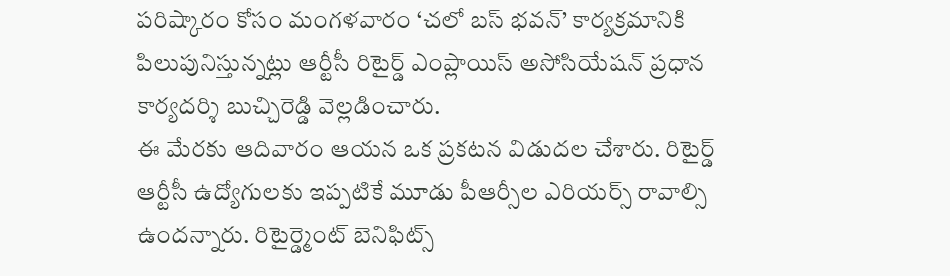పరిష్కారం కోసం మంగళవారం ‘చలో బస్ భవన్’ కార్యక్రమానికి పిలుపునిస్తున్నట్లు ఆర్టీసీ రిటైర్డ్ ఎంప్లాయిస్ అసోసియేషన్ ప్రధాన కార్యదర్శి బుచ్చిరెడ్డి వెల్లడించారు.
ఈ మేరకు ఆదివారం ఆయన ఒక ప్రకటన విడుదల చేశారు. రిటైర్డ్ ఆర్టీసీ ఉద్యోగులకు ఇప్పటికే మూడు పీఆర్సీల ఎరియర్స్ రావాల్సి ఉందన్నారు. రిటైర్డ్మెంట్ బెనిఫిట్స్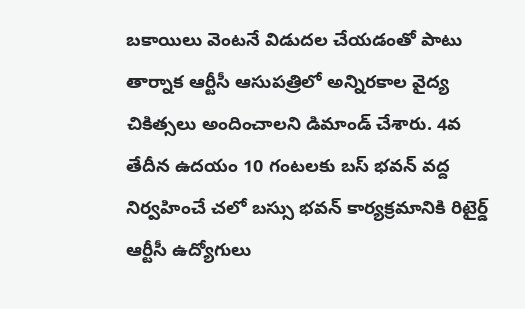బకాయిలు వెంటనే విడుదల చేయడంతో పాటు తార్నాక ఆర్టీసీ ఆసుపత్రిలో అన్నిరకాల వైద్య చికిత్సలు అందించాలని డిమాండ్ చేశారు. 4వ తేదీన ఉదయం 10 గంటలకు బస్ భవన్ వద్ద నిర్వహించే చలో బస్సు భవన్ కార్యక్రమానికి రిటైర్డ్ ఆర్టీసీ ఉద్యోగులు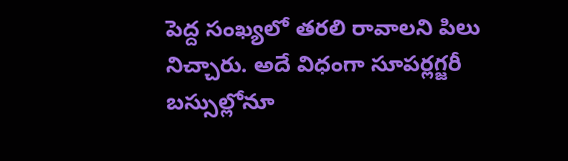పెద్ద సంఖ్యలో తరలి రావాలని పిలు నిచ్చారు. అదే విధంగా సూపర్లగ్జరీ బస్సుల్లోనూ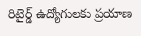రిటైర్డ్ ఉద్యోగులకు ప్రయాణ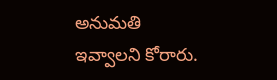అనుమతి ఇవ్వాలని కోరారు.